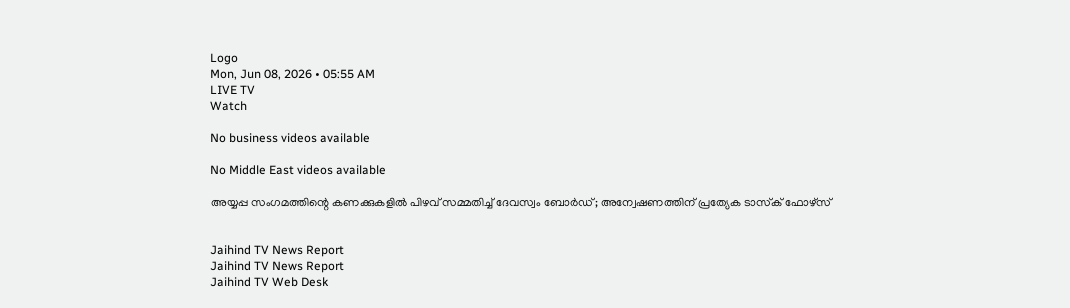Logo
Mon, Jun 08, 2026 • 05:55 AM
LIVE TV
Watch

No business videos available

No Middle East videos available

അയ്യപ്പ സംഗമത്തിന്റെ കണക്കുകളില്‍ പിഴവ് സമ്മതിച്ച് ദേവസ്വം ബോര്‍ഡ്; അന്വേഷണത്തിന് പ്രത്യേക ടാസ്‌ക് ഫോഴ്സ്


Jaihind TV News Report
Jaihind TV News Report
Jaihind TV Web Desk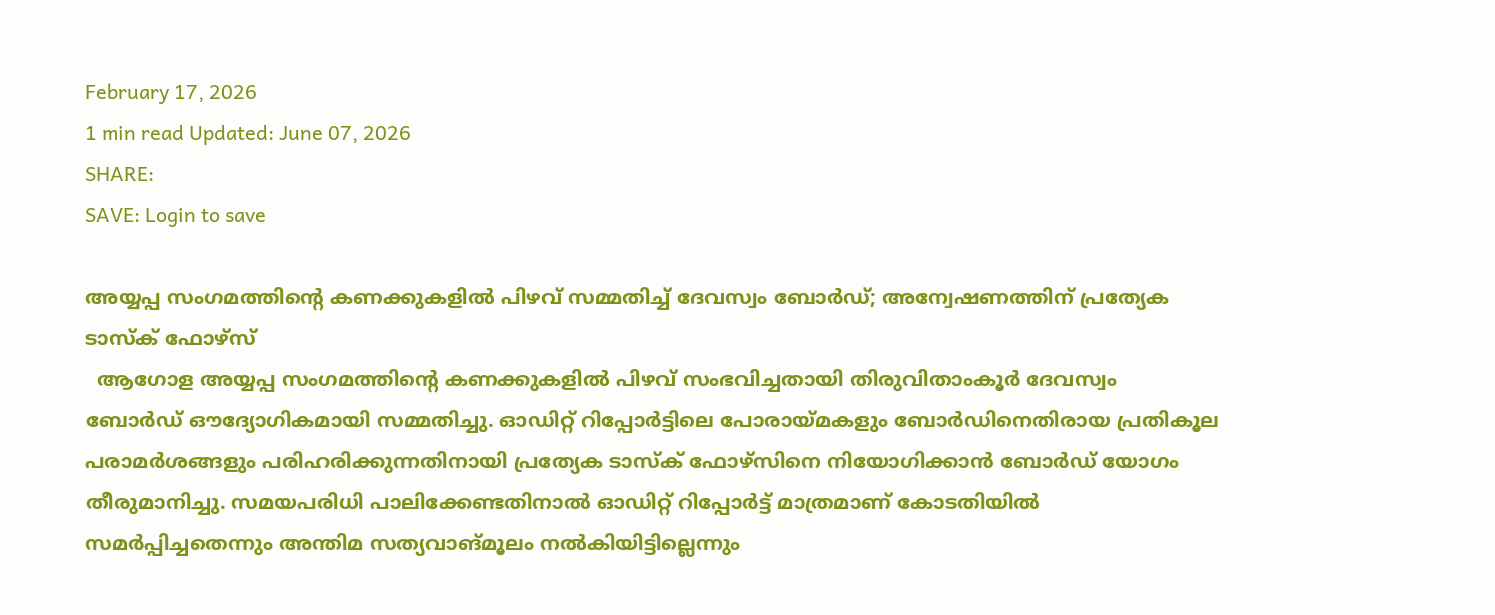February 17, 2026
1 min read Updated: June 07, 2026
SHARE:
SAVE: Login to save

അയ്യപ്പ സംഗമത്തിന്റെ കണക്കുകളില്‍ പിഴവ് സമ്മതിച്ച് ദേവസ്വം ബോര്‍ഡ്; അന്വേഷണത്തിന് പ്രത്യേക ടാസ്‌ക് ഫോഴ്സ്
  ആഗോള അയ്യപ്പ സംഗമത്തിന്റെ കണക്കുകളില്‍ പിഴവ് സംഭവിച്ചതായി തിരുവിതാംകൂര്‍ ദേവസ്വം ബോര്‍ഡ് ഔദ്യോഗികമായി സമ്മതിച്ചു. ഓഡിറ്റ് റിപ്പോര്‍ട്ടിലെ പോരായ്മകളും ബോര്‍ഡിനെതിരായ പ്രതികൂല പരാമര്‍ശങ്ങളും പരിഹരിക്കുന്നതിനായി പ്രത്യേക ടാസ്‌ക് ഫോഴ്സിനെ നിയോഗിക്കാന്‍ ബോര്‍ഡ് യോഗം തീരുമാനിച്ചു. സമയപരിധി പാലിക്കേണ്ടതിനാല്‍ ഓഡിറ്റ് റിപ്പോര്‍ട്ട് മാത്രമാണ് കോടതിയില്‍ സമര്‍പ്പിച്ചതെന്നും അന്തിമ സത്യവാങ്മൂലം നല്‍കിയിട്ടില്ലെന്നും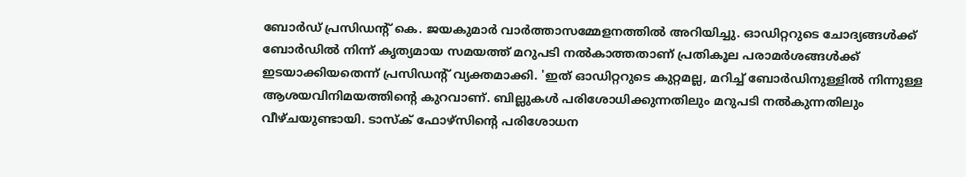ബോര്‍ഡ് പ്രസിഡന്റ് കെ. ജയകുമാര്‍ വാര്‍ത്താസമ്മേളനത്തില്‍ അറിയിച്ചു. ഓഡിറ്ററുടെ ചോദ്യങ്ങള്‍ക്ക് ബോര്‍ഡില്‍ നിന്ന് കൃത്യമായ സമയത്ത് മറുപടി നല്‍കാത്തതാണ് പ്രതികൂല പരാമര്‍ശങ്ങള്‍ക്ക് ഇടയാക്കിയതെന്ന് പ്രസിഡന്റ് വ്യക്തമാക്കി. 'ഇത് ഓഡിറ്ററുടെ കുറ്റമല്ല, മറിച്ച് ബോര്‍ഡിനുള്ളില്‍ നിന്നുള്ള ആശയവിനിമയത്തിന്റെ കുറവാണ്. ബില്ലുകള്‍ പരിശോധിക്കുന്നതിലും മറുപടി നല്‍കുന്നതിലും വീഴ്ചയുണ്ടായി. ടാസ്‌ക് ഫോഴ്സിന്റെ പരിശോധന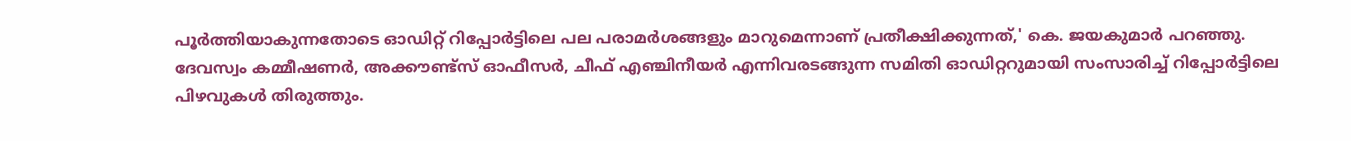പൂര്‍ത്തിയാകുന്നതോടെ ഓഡിറ്റ് റിപ്പോര്‍ട്ടിലെ പല പരാമര്‍ശങ്ങളും മാറുമെന്നാണ് പ്രതീക്ഷിക്കുന്നത്,' കെ. ജയകുമാര്‍ പറഞ്ഞു. ദേവസ്വം കമ്മീഷണര്‍, അക്കൗണ്ട്സ് ഓഫീസര്‍, ചീഫ് എഞ്ചിനീയര്‍ എന്നിവരടങ്ങുന്ന സമിതി ഓഡിറ്ററുമായി സംസാരിച്ച് റിപ്പോര്‍ട്ടിലെ പിഴവുകള്‍ തിരുത്തും.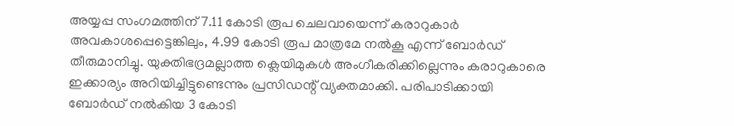അയ്യപ്പ സംഗമത്തിന് 7.11 കോടി രൂപ ചെലവായെന്ന് കരാറുകാര്‍ അവകാശപ്പെട്ടെങ്കിലും, 4.99 കോടി രൂപ മാത്രമേ നല്‍കൂ എന്ന് ബോര്‍ഡ് തീരുമാനിച്ചു. യുക്തിഭദ്രമല്ലാത്ത ക്ലെയിമുകള്‍ അംഗീകരിക്കില്ലെന്നും കരാറുകാരെ ഇക്കാര്യം അറിയിച്ചിട്ടുണ്ടെന്നും പ്രസിഡന്റ് വ്യക്തമാക്കി. പരിപാടിക്കായി ബോര്‍ഡ് നല്‍കിയ 3 കോടി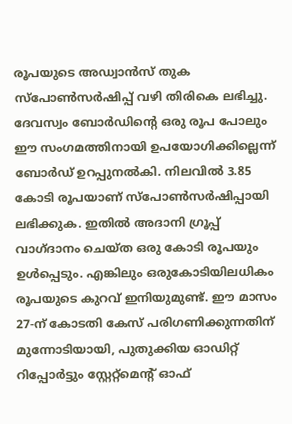രൂപയുടെ അഡ്വാന്‍സ് തുക സ്‌പോണ്‍സര്‍ഷിപ്പ് വഴി തിരികെ ലഭിച്ചു. ദേവസ്വം ബോര്‍ഡിന്റെ ഒരു രൂപ പോലും ഈ സംഗമത്തിനായി ഉപയോഗിക്കില്ലെന്ന് ബോര്‍ഡ് ഉറപ്പുനല്‍കി. നിലവില്‍ 3.85 കോടി രൂപയാണ് സ്‌പോണ്‍സര്‍ഷിപ്പായി ലഭിക്കുക. ഇതില്‍ അദാനി ഗ്രൂപ്പ് വാഗ്ദാനം ചെയ്ത ഒരു കോടി രൂപയും ഉള്‍പ്പെടും. എങ്കിലും ഒരുകോടിയിലധികം രൂപയുടെ കുറവ് ഇനിയുമുണ്ട്. ഈ മാസം 27-ന് കോടതി കേസ് പരിഗണിക്കുന്നതിന് മുന്നോടിയായി, പുതുക്കിയ ഓഡിറ്റ് റിപ്പോര്‍ട്ടും സ്റ്റേറ്റ്മെന്റ് ഓഫ്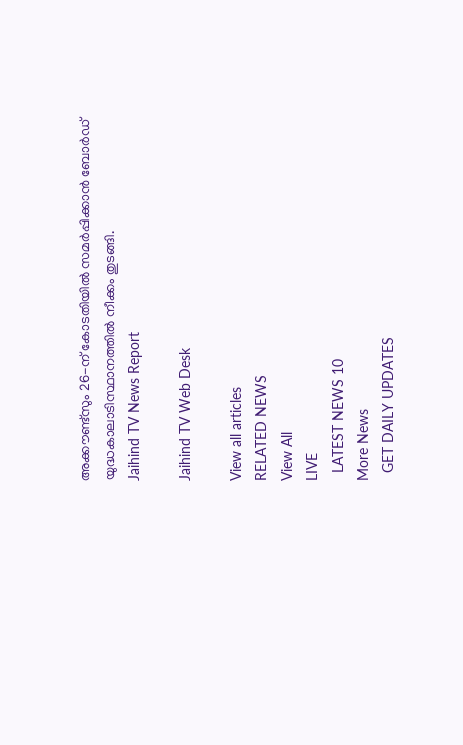അക്കൗണ്ട്സും 26-ന് കോടതിയില്‍ സമര്‍പ്പിക്കാന്‍ ബോര്‍ഡ് യുദ്ധകാലാടിസ്ഥാനത്തില്‍ നീക്കം തുടങ്ങി.
Jaihind TV News Report

Jaihind TV Web Desk

View all articles
RELATED NEWS
View All
LIVE
  LATEST NEWS 10
More News
  GET DAILY UPDATES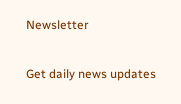Newsletter

Get daily news updates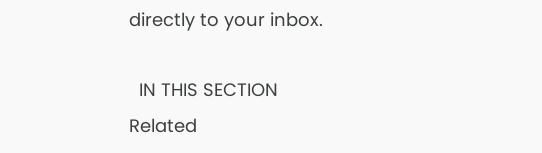directly to your inbox.

  IN THIS SECTION
Related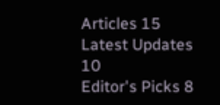Articles 15
Latest Updates 10
Editor's Picks 8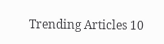Trending Articles 10